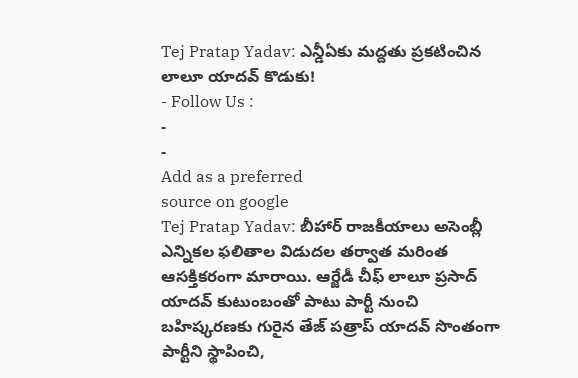Tej Pratap Yadav: ఎన్డీఏకు మద్దతు ప్రకటించిన లాలూ యాదవ్ కొడుకు!
- Follow Us :
-
-
Add as a preferred
source on google
Tej Pratap Yadav: బీహార్ రాజకీయాలు అసెంబ్లీ ఎన్నికల ఫలితాల విడుదల తర్వాత మరింత ఆసక్తికరంగా మారాయి. ఆర్జేడీ చీఫ్ లాలూ ప్రసాద్ యాదవ్ కుటుంబంతో పాటు పార్టీ నుంచి బహిష్కరణకు గురైన తేజ్ పత్రాప్ యాదవ్ సొంతంగా పార్టీని స్థాపించి,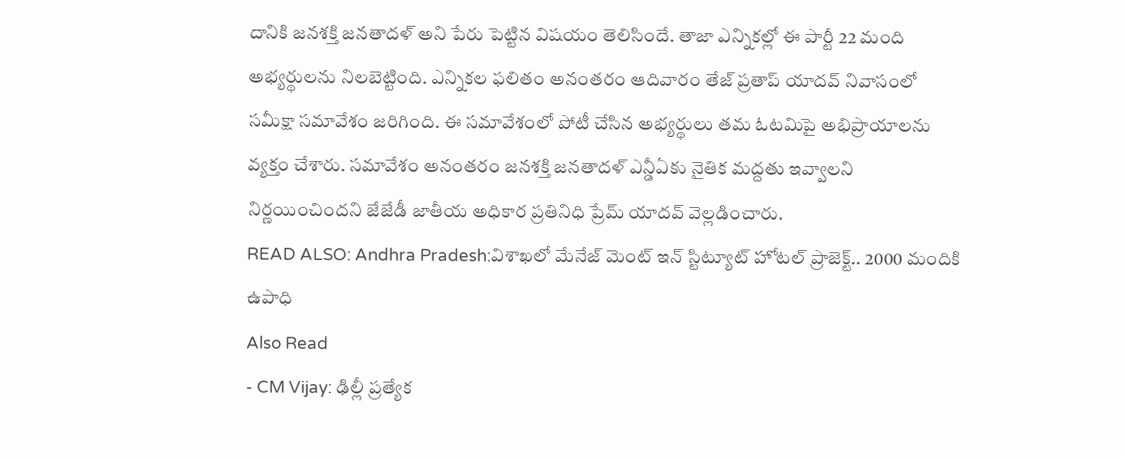దానికి జనశక్తి జనతాదళ్ అని పేరు పెట్టిన విషయం తెలిసిందే. తాజా ఎన్నికల్లో ఈ పార్టీ 22 మంది అభ్యర్థులను నిలబెట్టింది. ఎన్నికల ఫలితం అనంతరం ఆదివారం తేజ్ ప్రతాప్ యాదవ్ నివాసంలో సమీక్షా సమావేశం జరిగింది. ఈ సమావేశంలో పోటీ చేసిన అభ్యర్థులు తమ ఓటమిపై అభిప్రాయాలను వ్యక్తం చేశారు. సమావేశం అనంతరం జనశక్తి జనతాదళ్ ఎన్డీఏకు నైతిక మద్దతు ఇవ్వాలని నిర్ణయించిందని జేజేడీ జాతీయ అధికార ప్రతినిధి ప్రేమ్ యాదవ్ వెల్లడించారు.
READ ALSO: Andhra Pradesh:విశాఖలో మేనేజ్ మెంట్ ఇన్ స్టిట్యూట్ హోటల్ ప్రాజెక్ట్.. 2000 మందికి ఉపాధి
Also Read
- CM Vijay: ఢిల్లీ ప్రత్యేక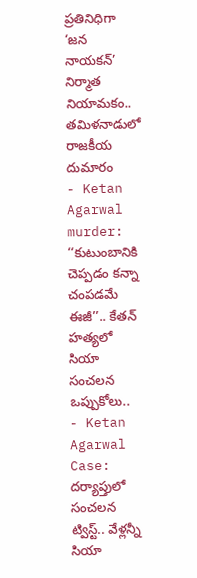ప్రతినిధిగా ‘జన నాయకన్’ నిర్మాత నియామకం.. తమిళనాడులో రాజకీయ దుమారం
- Ketan Agarwal murder: ‘‘కుటుంబానికి చెప్పడం కన్నా చంపడమే ఈజీ’’.. కేతన్ హత్యలో సియా సంచలన ఒప్పుకోలు..
- Ketan Agarwal Case: దర్యాప్తులో సంచలన ట్విస్ట్.. వేళ్లన్నీ సియా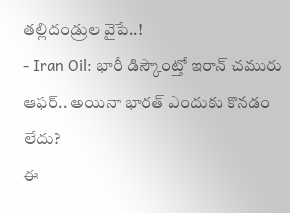తల్లిదండ్రుల వైపే..!
- Iran Oil: భారీ డిస్కౌంట్తో ఇరాన్ చమురు ఆఫర్.. అయినా భారత్ ఎందుకు కొనడం లేదు?
ఈ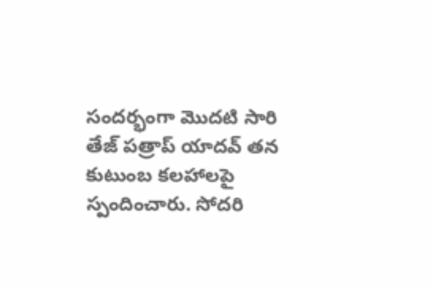సందర్భంగా మొదటి సారి తేజ్ పత్రాప్ యాదవ్ తన కుటుంబ కలహాలపై స్పందించారు. సోదరి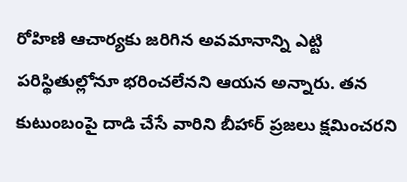రోహిణి ఆచార్యకు జరిగిన అవమానాన్ని ఎట్టి పరిస్థితుల్లోనూ భరించలేనని ఆయన అన్నారు. తన కుటుంబంపై దాడి చేసే వారిని బీహార్ ప్రజలు క్షమించరని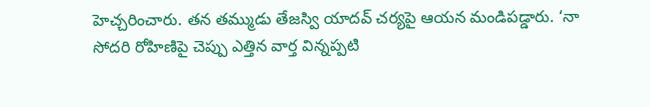హెచ్చరించారు. తన తమ్ముడు తేజస్వి యాదవ్ చర్యపై ఆయన మండిపడ్డారు. ‘నా సోదరి రోహిణిపై చెప్పు ఎత్తిన వార్త విన్నప్పటి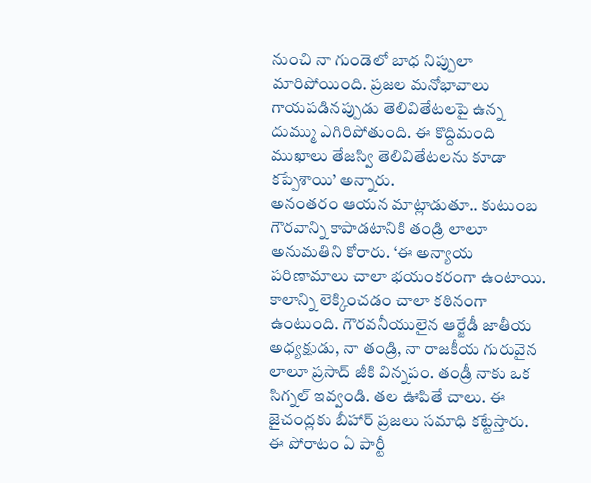నుంచి నా గుండెలో బాధ నిప్పులా మారిపోయింది. ప్రజల మనోభావాలు గాయపడినప్పుడు తెలివితేటలపై ఉన్న దుమ్ము ఎగిరిపోతుంది. ఈ కొద్దిమంది ముఖాలు తేజస్వి తెలివితేటలను కూడా కప్పేశాయి’ అన్నారు.
అనంతరం ఆయన మాట్లాడుతూ.. కుటుంబ గౌరవాన్ని కాపాడటానికి తండ్రి లాలూ అనుమతిని కోరారు. ‘ఈ అన్యాయ పరిణామాలు చాలా భయంకరంగా ఉంటాయి. కాలాన్ని లెక్కించడం చాలా కఠినంగా ఉంటుంది. గౌరవనీయులైన ఆర్జేడీ జాతీయ అధ్యక్షుడు, నా తండ్రి, నా రాజకీయ గురువైన లాలూ ప్రసాద్ జీకి విన్నపం. తండ్రీ నాకు ఒక సిగ్నల్ ఇవ్వండి. తల ఊపితే చాలు. ఈ జైచంద్లకు బీహార్ ప్రజలు సమాధి కట్టేస్తారు. ఈ పోరాటం ఏ పార్టీ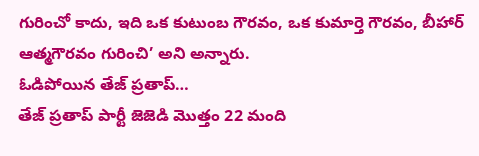గురించో కాదు, ఇది ఒక కుటుంబ గౌరవం, ఒక కుమార్తె గౌరవం, బీహార్ ఆత్మగౌరవం గురించి’ అని అన్నారు.
ఓడిపోయిన తేజ్ ప్రతాప్…
తేజ్ ప్రతాప్ పార్టీ జెజెడి మొత్తం 22 మంది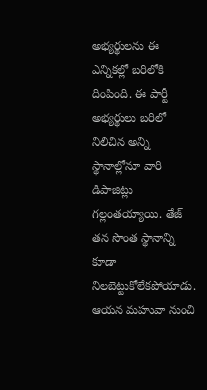అభ్యర్థులను ఈ ఎన్నికల్లో బరిలోకి దింపింది. ఈ పార్టీ అభ్యర్థులు బరిలో నిలిచిన అన్ని స్థానాల్లోనూ వారి డిపాజిట్లు గల్లంతయ్యాయి. తేజ్ తన సొంత స్థానాన్ని కూడా నిలబెట్టుకోలేకపోయాడు. ఆయన మహువా నుంచి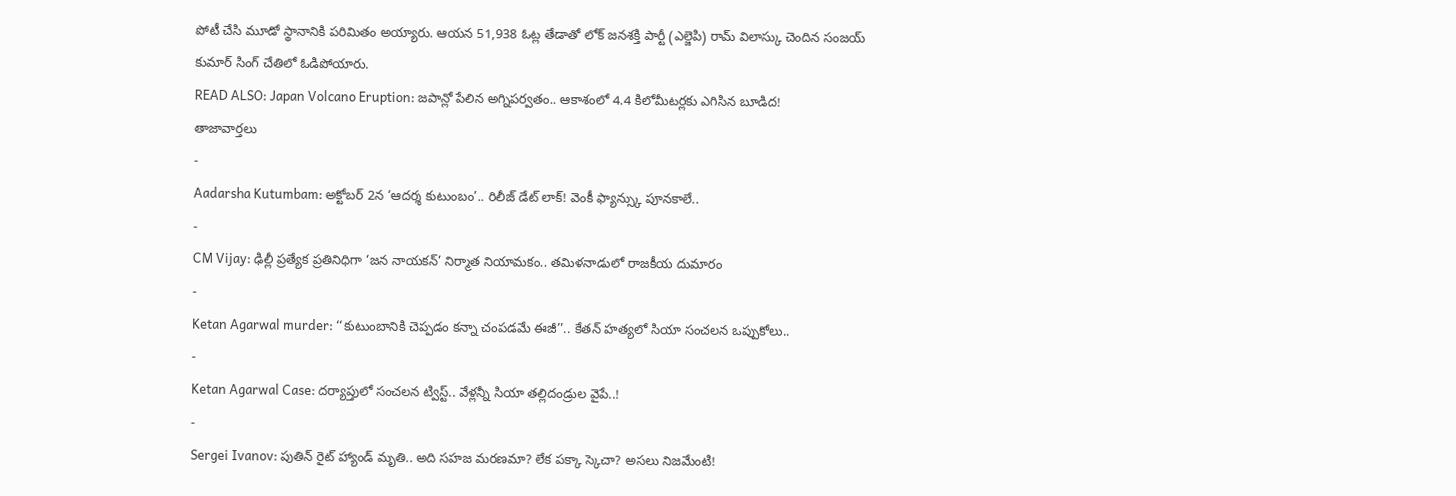పోటీ చేసి మూడో స్థానానికి పరిమితం అయ్యారు. ఆయన 51,938 ఓట్ల తేడాతో లోక్ జనశక్తి పార్టీ (ఎల్జెపి) రామ్ విలాస్కు చెందిన సంజయ్ కుమార్ సింగ్ చేతిలో ఓడిపోయారు.
READ ALSO: Japan Volcano Eruption: జపాన్లో పేలిన అగ్నిపర్వతం.. ఆకాశంలో 4.4 కిలోమీటర్లకు ఎగిసిన బూడిద!
తాజావార్తలు
-
Aadarsha Kutumbam: అక్టోబర్ 2న ‘ఆదర్శ కుటుంబం’.. రిలీజ్ డేట్ లాక్! వెంకీ ఫ్యాన్స్కు పూనకాలే..
-
CM Vijay: ఢిల్లీ ప్రత్యేక ప్రతినిధిగా ‘జన నాయకన్’ నిర్మాత నియామకం.. తమిళనాడులో రాజకీయ దుమారం
-
Ketan Agarwal murder: ‘‘కుటుంబానికి చెప్పడం కన్నా చంపడమే ఈజీ’’.. కేతన్ హత్యలో సియా సంచలన ఒప్పుకోలు..
-
Ketan Agarwal Case: దర్యాప్తులో సంచలన ట్విస్ట్.. వేళ్లన్నీ సియా తల్లిదండ్రుల వైపే..!
-
Sergei Ivanov: పుతిన్ రైట్ హ్యాండ్ మృతి.. అది సహజ మరణమా? లేక పక్కా స్కెచా? అసలు నిజమేంటి!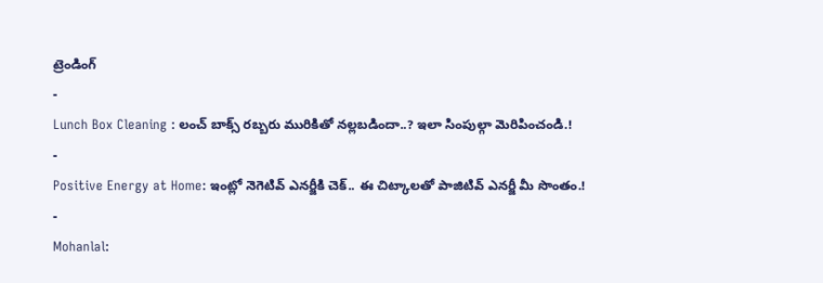ట్రెండింగ్
-
Lunch Box Cleaning : లంచ్ బాక్స్ రబ్బరు మురికితో నల్లబడిందా..? ఇలా సింపుల్గా మెరిపించండి.!
-
Positive Energy at Home: ఇంట్లో నెగెటివ్ ఎనర్జీకి చెక్.. ఈ చిట్కాలతో పాజిటివ్ ఎనర్జీ మీ సొంతం.!
-
Mohanlal: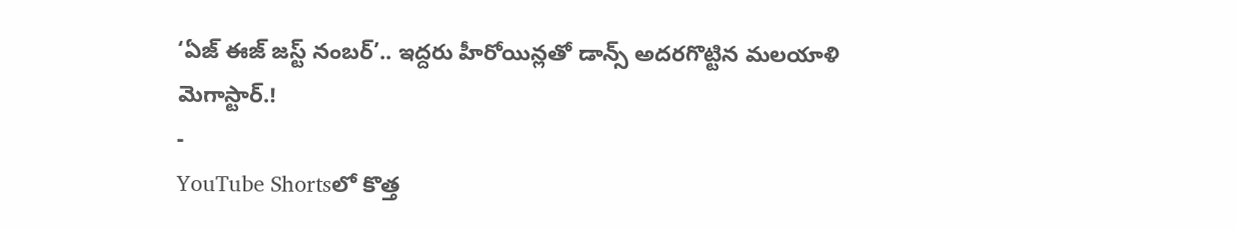‘ఏజ్ ఈజ్ జస్ట్ నంబర్’.. ఇద్దరు హీరోయిన్లతో డాన్స్ అదరగొట్టిన మలయాళి మెగాస్టార్.!
-
YouTube Shortsలో కొత్త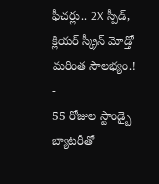ఫీచర్లు.. 2X స్పీడ్, క్లియర్ స్క్రీన్ మోడ్తో మరింత సౌలభ్యం.!
-
55 రోజుల స్టాండ్బై బ్యాటరీతో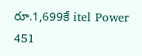రూ.1,699కే itel Power 451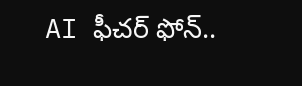AI ఫీచర్ ఫోన్..